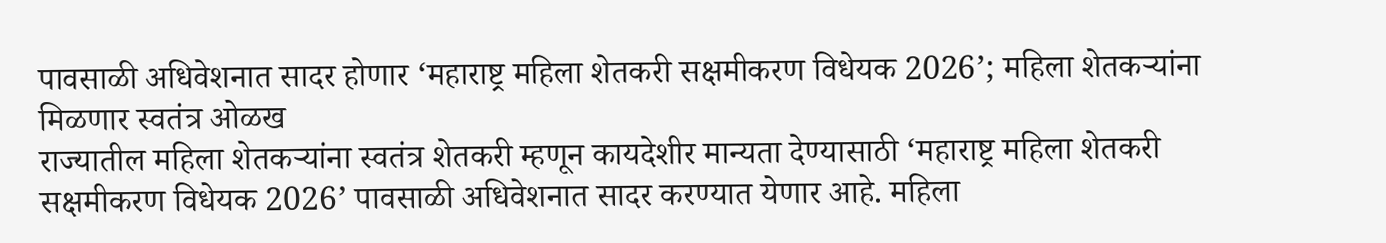पावसाळी अधिवेशनात सादर होणार ‘महाराष्ट्र महिला शेतकरी सक्षमीकरण विधेयक 2026’; महिला शेतकऱ्यांना मिळणार स्वतंत्र ओळख
राज्यातील महिला शेतकऱ्यांना स्वतंत्र शेतकरी म्हणून कायदेशीर मान्यता देण्यासाठी ‘महाराष्ट्र महिला शेतकरी सक्षमीकरण विधेयक 2026’ पावसाळी अधिवेशनात सादर करण्यात येणार आहे. महिला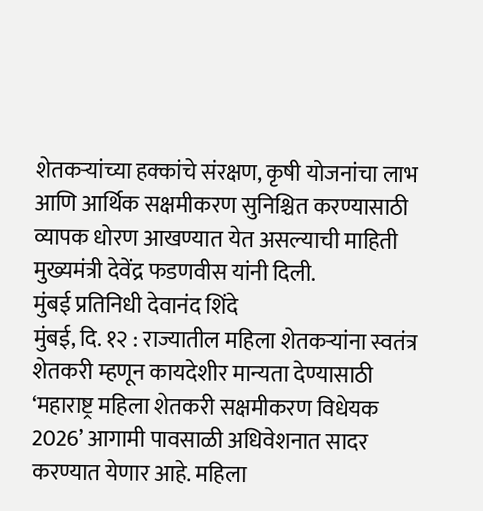शेतकऱ्यांच्या हक्कांचे संरक्षण, कृषी योजनांचा लाभ आणि आर्थिक सक्षमीकरण सुनिश्चित करण्यासाठी व्यापक धोरण आखण्यात येत असल्याची माहिती मुख्यमंत्री देवेंद्र फडणवीस यांनी दिली.
मुंबई प्रतिनिधी देवानंद शिंदे
मुंबई, दि. १२ : राज्यातील महिला शेतकऱ्यांना स्वतंत्र शेतकरी म्हणून कायदेशीर मान्यता देण्यासाठी ‘महाराष्ट्र महिला शेतकरी सक्षमीकरण विधेयक 2026’ आगामी पावसाळी अधिवेशनात सादर करण्यात येणार आहे. महिला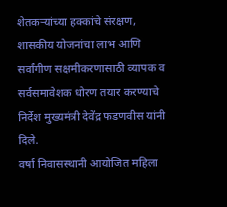शेतकऱ्यांच्या हक्कांचे संरक्षण, शासकीय योजनांचा लाभ आणि सर्वांगीण सक्षमीकरणासाठी व्यापक व सर्वसमावेशक धोरण तयार करण्याचे निर्देश मुख्यमंत्री देवेंद्र फडणवीस यांनी दिले.
वर्षा निवासस्थानी आयोजित महिला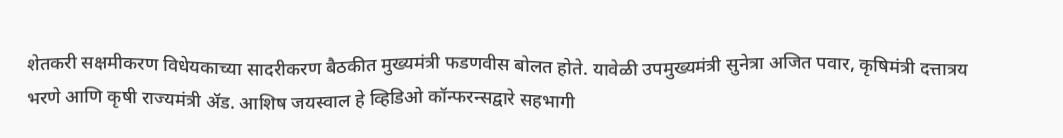शेतकरी सक्षमीकरण विधेयकाच्या सादरीकरण बैठकीत मुख्यमंत्री फडणवीस बोलत होते. यावेळी उपमुख्यमंत्री सुनेत्रा अजित पवार, कृषिमंत्री दत्तात्रय भरणे आणि कृषी राज्यमंत्री ॲड. आशिष जयस्वाल हे व्हिडिओ कॉन्फरन्सद्वारे सहभागी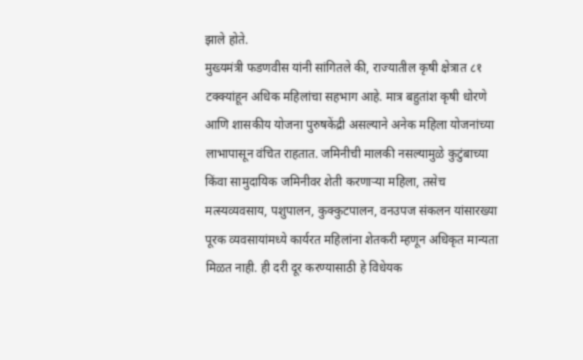झाले होते.
मुख्यमंत्री फडणवीस यांनी सांगितले की, राज्यातील कृषी क्षेत्रात ८१ टक्क्यांहून अधिक महिलांचा सहभाग आहे. मात्र बहुतांश कृषी धोरणे आणि शासकीय योजना पुरुषकेंद्री असल्याने अनेक महिला योजनांच्या लाभापासून वंचित राहतात. जमिनीची मालकी नसल्यामुळे कुटुंबाच्या किंवा सामुदायिक जमिनीवर शेती करणाऱ्या महिला, तसेच मत्स्यव्यवसाय, पशुपालन, कुक्कुटपालन, वनउपज संकलन यांसारख्या पूरक व्यवसायांमध्ये कार्यरत महिलांना शेतकरी म्हणून अधिकृत मान्यता मिळत नाही. ही दरी दूर करण्यासाठी हे विधेयक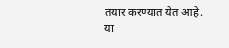तयार करण्यात येत आहे.
या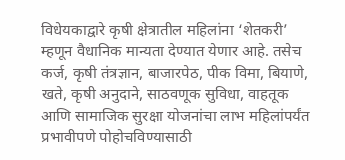विधेयकाद्वारे कृषी क्षेत्रातील महिलांना ‘शेतकरी’ म्हणून वैधानिक मान्यता देण्यात येणार आहे. तसेच कर्ज, कृषी तंत्रज्ञान, बाजारपेठ, पीक विमा, बियाणे, खते, कृषी अनुदाने, साठवणूक सुविधा, वाहतूक आणि सामाजिक सुरक्षा योजनांचा लाभ महिलांपर्यंत प्रभावीपणे पोहोचविण्यासाठी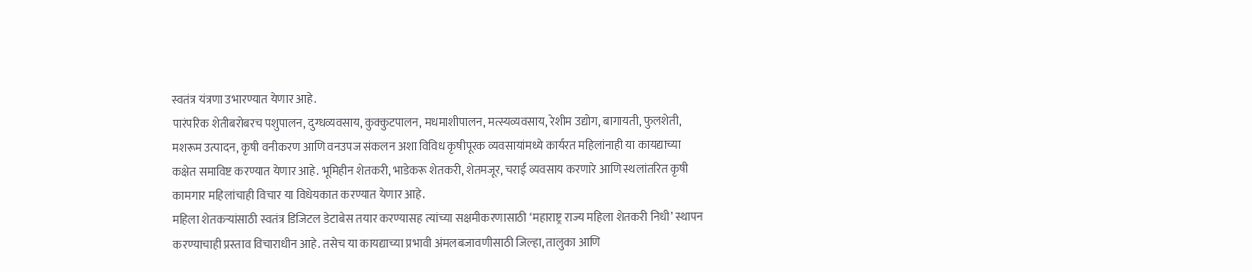स्वतंत्र यंत्रणा उभारण्यात येणार आहे.
पारंपरिक शेतीबरोबरच पशुपालन, दुग्धव्यवसाय, कुक्कुटपालन, मधमाशीपालन, मत्स्यव्यवसाय, रेशीम उद्योग, बागायती, फुलशेती, मशरूम उत्पादन, कृषी वनीकरण आणि वनउपज संकलन अशा विविध कृषीपूरक व्यवसायांमध्ये कार्यरत महिलांनाही या कायद्याच्या कक्षेत समाविष्ट करण्यात येणार आहे. भूमिहीन शेतकरी, भाडेकरू शेतकरी, शेतमजूर, चराई व्यवसाय करणारे आणि स्थलांतरित कृषी कामगार महिलांचाही विचार या विधेयकात करण्यात येणार आहे.
महिला शेतकऱ्यांसाठी स्वतंत्र डिजिटल डेटाबेस तयार करण्यासह त्यांच्या सक्षमीकरणासाठी ‘महाराष्ट्र राज्य महिला शेतकरी निधी’ स्थापन करण्याचाही प्रस्ताव विचाराधीन आहे. तसेच या कायद्याच्या प्रभावी अंमलबजावणीसाठी जिल्हा, तालुका आणि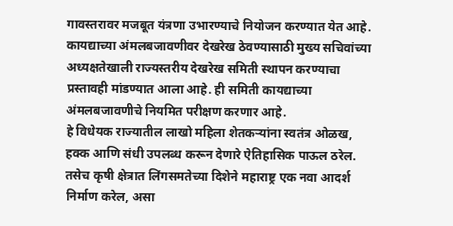गावस्तरावर मजबूत यंत्रणा उभारण्याचे नियोजन करण्यात येत आहे.
कायद्याच्या अंमलबजावणीवर देखरेख ठेवण्यासाठी मुख्य सचिवांच्या अध्यक्षतेखाली राज्यस्तरीय देखरेख समिती स्थापन करण्याचा प्रस्तावही मांडण्यात आला आहे. ही समिती कायद्याच्या अंमलबजावणीचे नियमित परीक्षण करणार आहे.
हे विधेयक राज्यातील लाखो महिला शेतकऱ्यांना स्वतंत्र ओळख, हक्क आणि संधी उपलब्ध करून देणारे ऐतिहासिक पाऊल ठरेल. तसेच कृषी क्षेत्रात लिंगसमतेच्या दिशेने महाराष्ट्र एक नवा आदर्श निर्माण करेल, असा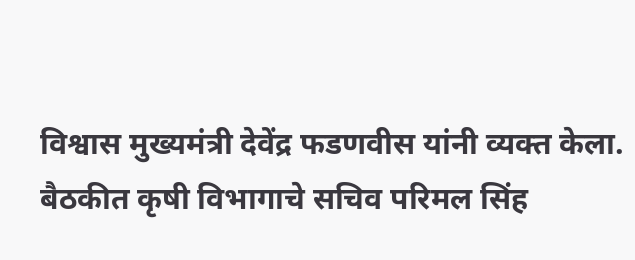विश्वास मुख्यमंत्री देवेंद्र फडणवीस यांनी व्यक्त केला.
बैठकीत कृषी विभागाचे सचिव परिमल सिंह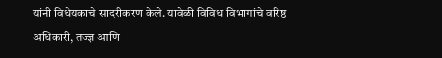यांनी विधेयकाचे सादरीकरण केले. यावेळी विविध विभागांचे वरिष्ठ अधिकारी, तज्ज्ञ आणि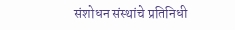संशोधन संस्थांचे प्रतिनिधी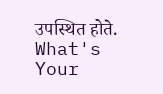उपस्थित होते.
What's Your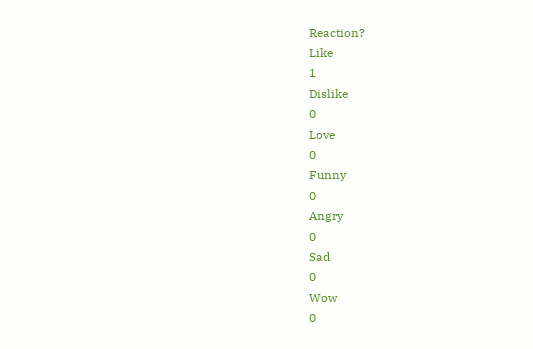Reaction?
Like
1
Dislike
0
Love
0
Funny
0
Angry
0
Sad
0
Wow
0